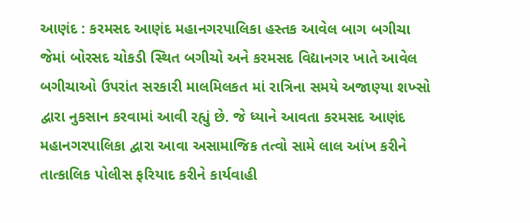આણંદ : કરમસદ આણંદ મહાનગરપાલિકા હસ્તક આવેલ બાગ બગીચા જેમાં બોરસદ ચોકડી સ્થિત બગીચો અને કરમસદ વિદ્યાનગર ખાતે આવેલ બગીચાઓ ઉપરાંત સરકારી માલમિલકત માં રાત્રિના સમયે અજાણ્યા શખ્સો દ્વારા નુકસાન કરવામાં આવી રહ્યું છે. જે ધ્યાને આવતા કરમસદ આણંદ મહાનગરપાલિકા દ્વારા આવા અસામાજિક તત્વો સામે લાલ આંખ કરીને તાત્કાલિક પોલીસ ફરિયાદ કરીને કાર્યવાહી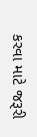કરવા માટે જરૂરી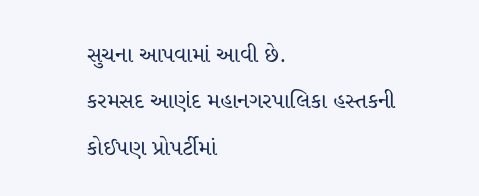સુચના આપવામાં આવી છે.
કરમસદ આણંદ મહાનગરપાલિકા હસ્તકની કોઈપણ પ્રોપર્ટીમાં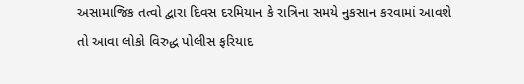અસામાજિક તત્વો દ્વારા દિવસ દરમિયાન કે રાત્રિના સમયે નુકસાન કરવામાં આવશે તો આવા લોકો વિરુદ્ધ પોલીસ ફરિયાદ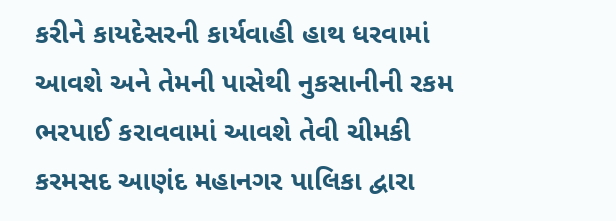કરીને કાયદેસરની કાર્યવાહી હાથ ધરવામાં આવશે અને તેમની પાસેથી નુકસાનીની રકમ ભરપાઈ કરાવવામાં આવશે તેવી ચીમકી કરમસદ આણંદ મહાનગર પાલિકા દ્વારા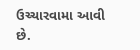ઉચ્ચારવામા આવી છે.